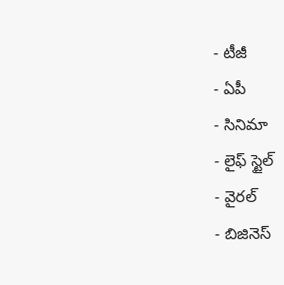- టీజీ
- ఏపీ
- సినిమా
- లైఫ్ స్టైల్
- వైరల్
- బిజినెస్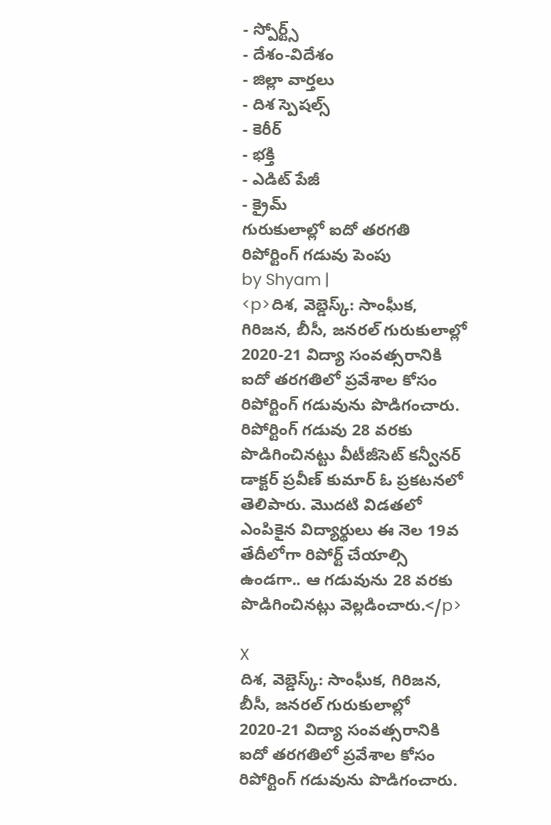- స్పోర్ట్స్
- దేశం-విదేశం
- జిల్లా వార్తలు
- దిశ స్పెషల్స్
- కెరీర్
- భక్తి
- ఎడిట్ పేజీ
- క్రైమ్
గురుకులాల్లో ఐదో తరగతి రిపోర్టింగ్ గడువు పెంపు
by Shyam |
<p>దిశ, వెబ్డెస్క్: సాంఘీక, గిరిజన, బీసీ, జనరల్ గురుకులాల్లో 2020-21 విద్యా సంవత్సరానికి ఐదో తరగతిలో ప్రవేశాల కోసం రిపోర్టింగ్ గడువును పొడిగంచారు. రిపోర్టింగ్ గడువు 28 వరకు పొడిగించినట్టు వీటీజీసెట్ కన్వీనర్ డాక్టర్ ప్రవీణ్ కుమార్ ఓ ప్రకటనలో తెలిపారు. మొదటి విడతలో ఎంపికైన విద్యార్థులు ఈ నెల 19వ తేదీలోగా రిపోర్ట్ చేయాల్సి ఉండగా.. ఆ గడువును 28 వరకు పొడిగించినట్లు వెల్లడించారు.</p>

X
దిశ, వెబ్డెస్క్: సాంఘీక, గిరిజన, బీసీ, జనరల్ గురుకులాల్లో 2020-21 విద్యా సంవత్సరానికి ఐదో తరగతిలో ప్రవేశాల కోసం రిపోర్టింగ్ గడువును పొడిగంచారు.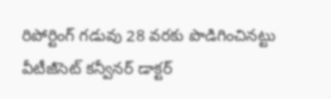రిపోర్టింగ్ గడువు 28 వరకు పొడిగించినట్టు వీటీజీసెట్ కన్వీనర్ డాక్టర్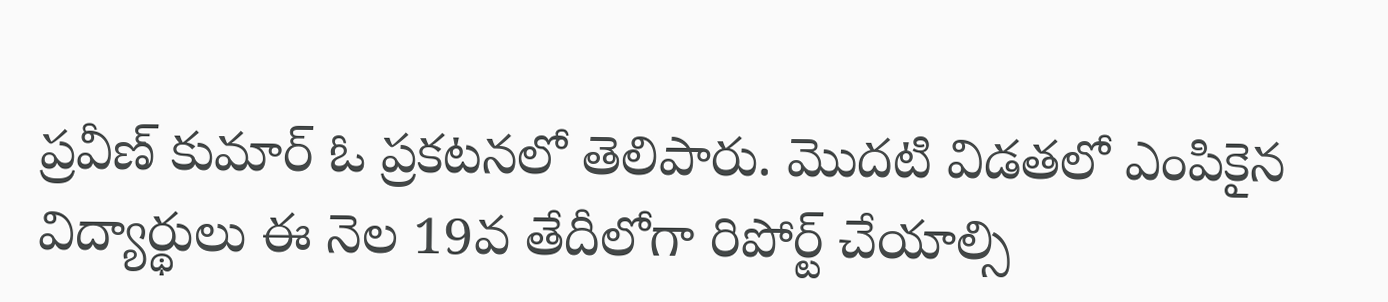ప్రవీణ్ కుమార్ ఓ ప్రకటనలో తెలిపారు. మొదటి విడతలో ఎంపికైన విద్యార్థులు ఈ నెల 19వ తేదీలోగా రిపోర్ట్ చేయాల్సి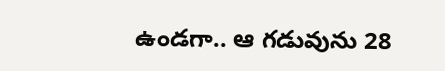ఉండగా.. ఆ గడువును 28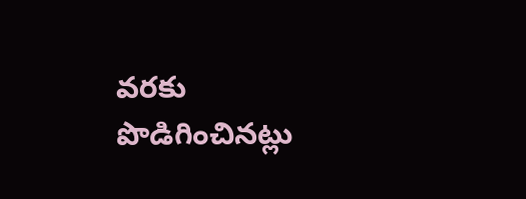వరకు పొడిగించినట్లు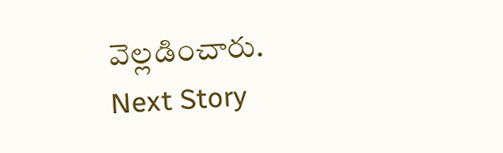వెల్లడించారు.
Next Story